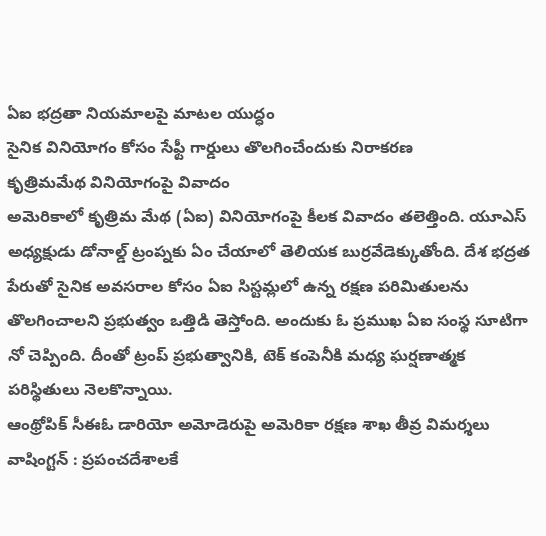ఏఐ భద్రతా నియమాలపై మాటల యుద్ధం
సైనిక వినియోగం కోసం సేఫ్టీ గార్డులు తొలగించేందుకు నిరాకరణ
కృత్రిమమేథ వినియోగంపై వివాదం
అమెరికాలో కృత్రిమ మేథ (ఏఐ) వినియోగంపై కీలక వివాదం తలెత్తింది. యూఎస్ అధ్యక్షుడు డోనాల్డ్ ట్రంప్నకు ఏం చేయాలో తెలియక బుర్రవేడెక్కుతోంది. దేశ భద్రత పేరుతో సైనిక అవసరాల కోసం ఏఐ సిస్టమ్లలో ఉన్న రక్షణ పరిమితులను తొలగించాలని ప్రభుత్వం ఒత్తిడి తెస్తోంది. అందుకు ఓ ప్రముఖ ఏఐ సంస్థ సూటిగా నో చెప్పింది. దీంతో ట్రంప్ ప్రభుత్వానికి, టెక్ కంపెనీకి మధ్య ఘర్షణాత్మక పరిస్థితులు నెలకొన్నాయి.
ఆంథ్రోపిక్ సీఈఓ డారియో అమోడెరుపై అమెరికా రక్షణ శాఖ తీవ్ర విమర్శలు
వాషింగ్టన్ : ప్రపంచదేశాలకే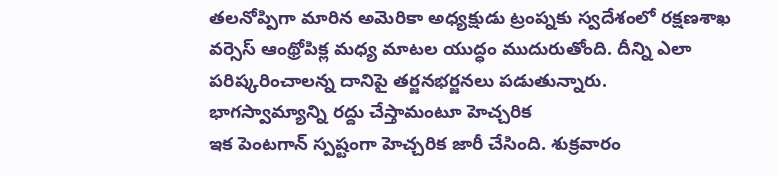తలనోప్పిగా మారిన అమెరికా అధ్యక్షుడు ట్రంప్నకు స్వదేశంలో రక్షణశాఖ వర్సెస్ ఆంథ్రోపిక్ల మధ్య మాటల యుద్ధం ముదురుతోంది. దీన్ని ఎలా పరిష్కరించాలన్న దానిపై తర్జనభర్జనలు పడుతున్నారు.
భాగస్వామ్యాన్ని రద్దు చేస్తామంటూ హెచ్చరిక
ఇక పెంటగాన్ స్పష్టంగా హెచ్చరిక జారీ చేసింది. శుక్రవారం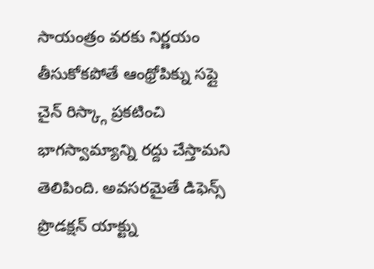సాయంత్రం వరకు నిర్ణయం తీసుకోకపోతే ఆంథ్రోపిక్ను సప్లై చైన్ రిస్క్గా ప్రకటించి భాగస్వామ్యాన్ని రద్దు చేస్తామని తెలిపింది. అవసరమైతే డిఫెన్స్ ప్రొడక్షన్ యాక్ట్ను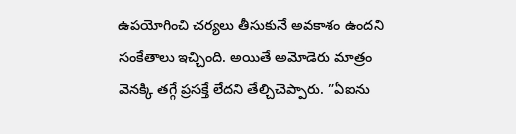ఉపయోగించి చర్యలు తీసుకునే అవకాశం ఉందని సంకేతాలు ఇచ్చింది. అయితే అమోడెరు మాత్రం వెనక్కి తగ్గే ప్రసక్తే లేదని తేల్చిచెప్పారు. ”ఏఐను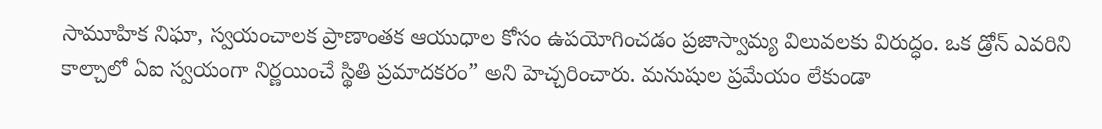సామూహిక నిఘా, స్వయంచాలక ప్రాణాంతక ఆయుధాల కోసం ఉపయోగించడం ప్రజాస్వామ్య విలువలకు విరుద్ధం. ఒక డ్రోన్ ఎవరిని కాల్చాలో ఏఐ స్వయంగా నిర్ణయించే స్థితి ప్రమాదకరం” అని హెచ్చరించారు. మనుషుల ప్రమేయం లేకుండా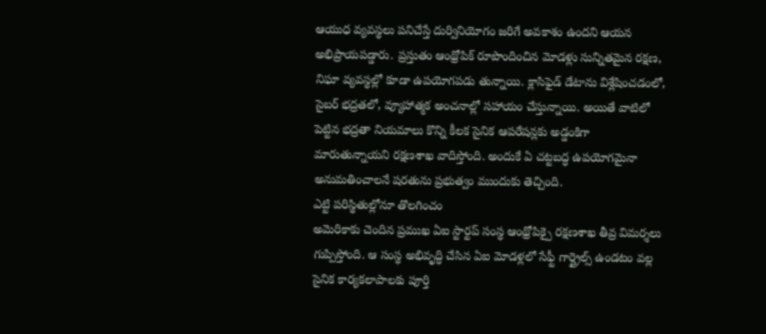ఆయుధ వ్యవస్థలు పనిచేస్తే దుర్వినియోగం జరిగే అవకాశం ఉందని ఆయన అభిప్రాయపడ్డారు. ప్రస్తుతం ఆంథ్రోపిక్ రూపొందించిన మోడళ్లు సున్నితమైన రక్షణ, నిఘా వ్యవస్థల్లో కూడా ఉపయోగపడు తున్నాయి. క్లాసిఫైడ్ డేటాను విశ్లేషించడంలో, సైబర్ భద్రతలో, వ్యూహాత్మక అంచనాల్లో సహాయం చేస్తున్నాయి. అయితే వాటిలో పెట్టిన భద్రతా నియమాలు కొన్ని కీలక సైనిక ఆపరేషన్లకు అడ్డంకిగా మారుతున్నాయని రక్షణశాఖ వాదిస్తోంది. అందుకే ఏ చట్టబద్ధ ఉపయోగమైనా అనుమతించాలనే షరతును ప్రభుత్వం ముందుకు తెచ్చింది.
ఎట్టి పరిస్థితుల్లోనూ తొలగించం
అమెరికాకు చెందిన ప్రముఖ ఏఐ స్టార్టప్ సంస్థ ఆంథ్రోపిక్పై రక్షణశాఖ తీవ్ర విమర్శలు గుప్పిస్తోంది. ఆ సంస్థ అభివృద్ధి చేసిన ఏఐ మోడళ్లలో సేఫ్టీ గార్డ్రైల్స్ ఉండటం వల్ల సైనిక కార్యకలాపాలకు పూర్తి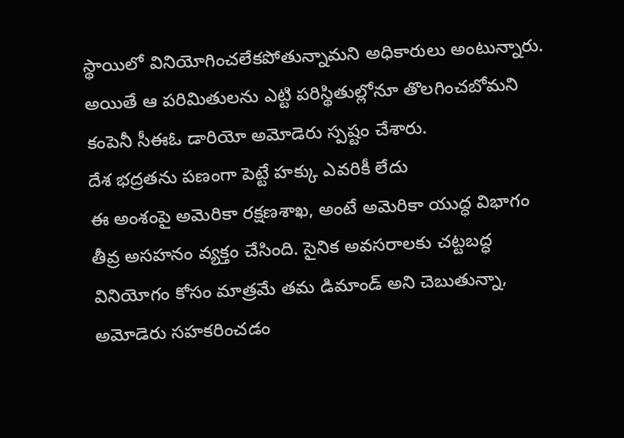స్థాయిలో వినియోగించలేకపోతున్నామని అధికారులు అంటున్నారు. అయితే ఆ పరిమితులను ఎట్టి పరిస్థితుల్లోనూ తొలగించబోమని కంపెనీ సీఈఓ డారియో అమోడెరు స్పష్టం చేశారు.
దేశ భద్రతను పణంగా పెట్టే హక్కు ఎవరికీ లేదు
ఈ అంశంపై అమెరికా రక్షణశాఖ, అంటే అమెరికా యుద్ధ విభాగం తీవ్ర అసహనం వ్యక్తం చేసింది. సైనిక అవసరాలకు చట్టబద్ధ వినియోగం కోసం మాత్రమే తమ డిమాండ్ అని చెబుతున్నా, అమోడెరు సహకరించడం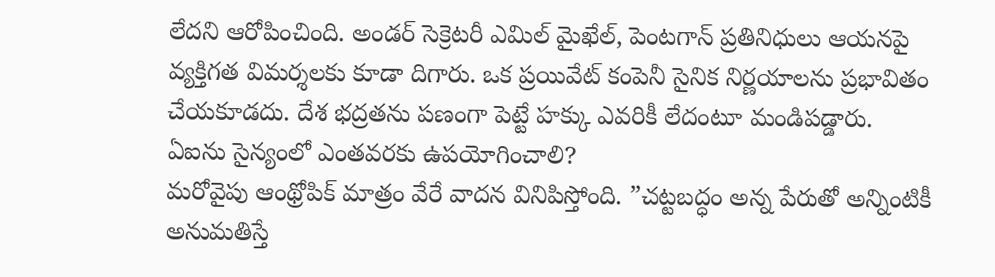లేదని ఆరోపించింది. అండర్ సెక్రెటరీ ఎమిల్ మైఖేల్, పెంటగాన్ ప్రతినిధులు ఆయనపై వ్యక్తిగత విమర్శలకు కూడా దిగారు. ఒక ప్రయివేట్ కంపెనీ సైనిక నిర్ణయాలను ప్రభావితం చేయకూడదు. దేశ భద్రతను పణంగా పెట్టే హక్కు ఎవరికీ లేదంటూ మండిపడ్డారు.
ఏఐను సైన్యంలో ఎంతవరకు ఉపయోగించాలి?
మరోవైపు ఆంథ్రోపిక్ మాత్రం వేరే వాదన వినిపిస్తోంది. ”చట్టబద్ధం అన్న పేరుతో అన్నింటికీ అనుమతిస్తే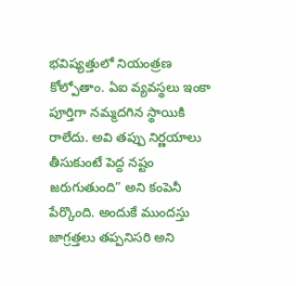భవిష్యత్తులో నియంత్రణ కోల్పోతాం. ఏఐ వ్యవస్థలు ఇంకా పూర్తిగా నమ్మదగిన స్థాయికి రాలేదు. అవి తప్పు నిర్ణయాలు తీసుకుంటే పెద్ద నష్టం జరుగుతుంది” అని కంపెనీ పేర్కొంది. అందుకే ముందస్తు జాగ్రత్తలు తప్పనిసరి అని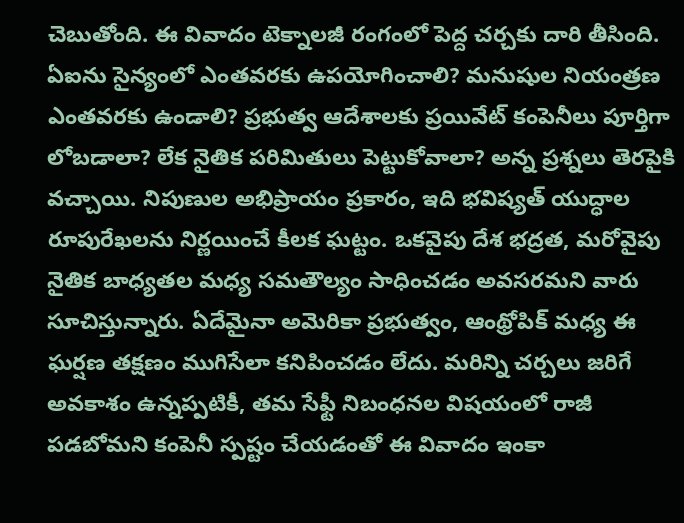చెబుతోంది. ఈ వివాదం టెక్నాలజీ రంగంలో పెద్ద చర్చకు దారి తీసింది. ఏఐను సైన్యంలో ఎంతవరకు ఉపయోగించాలి? మనుషుల నియంత్రణ ఎంతవరకు ఉండాలి? ప్రభుత్వ ఆదేశాలకు ప్రయివేట్ కంపెనీలు పూర్తిగా లోబడాలా? లేక నైతిక పరిమితులు పెట్టుకోవాలా? అన్న ప్రశ్నలు తెరపైకి వచ్చాయి. నిపుణుల అభిప్రాయం ప్రకారం, ఇది భవిష్యత్ యుద్ధాల రూపురేఖలను నిర్ణయించే కీలక ఘట్టం. ఒకవైపు దేశ భద్రత, మరోవైపు నైతిక బాధ్యతల మధ్య సమతౌల్యం సాధించడం అవసరమని వారు సూచిస్తున్నారు. ఏదేమైనా అమెరికా ప్రభుత్వం, ఆంథ్రోపిక్ మధ్య ఈ ఘర్షణ తక్షణం ముగిసేలా కనిపించడం లేదు. మరిన్ని చర్చలు జరిగే అవకాశం ఉన్నప్పటికీ, తమ సేఫ్టీ నిబంధనల విషయంలో రాజీ పడబోమని కంపెనీ స్పష్టం చేయడంతో ఈ వివాదం ఇంకా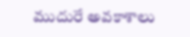ముదురే అవకాశాలు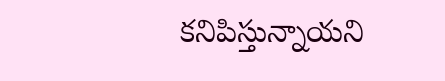కనిపిస్తున్నాయని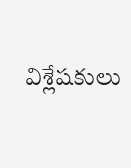విశ్లేషకులు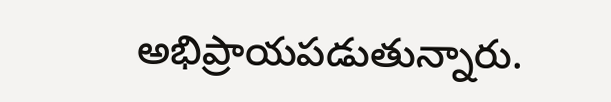అభిప్రాయపడుతున్నారు.